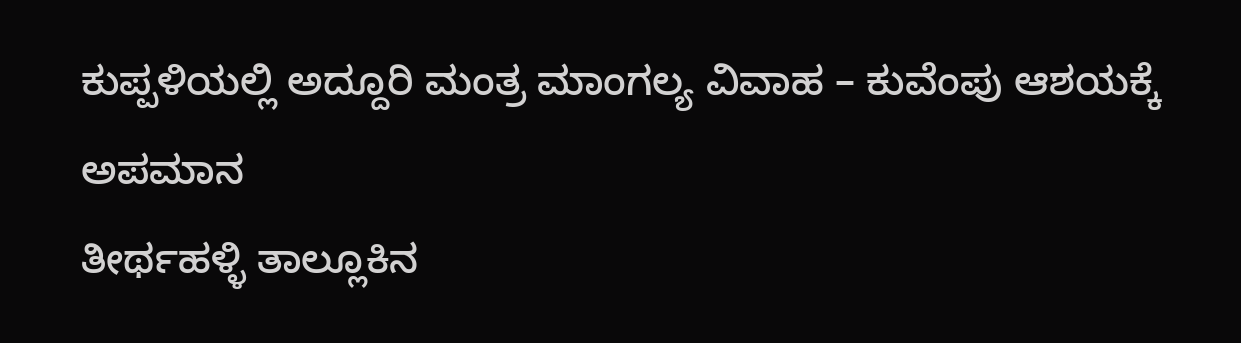ಕುಪ್ಪಳಿಯಲ್ಲಿ ಅದ್ದೂರಿ ಮಂತ್ರ ಮಾಂಗಲ್ಯ ವಿವಾಹ – ಕುವೆಂಪು ಆಶಯಕ್ಕೆ ಅಪಮಾನ
ತೀರ್ಥಹಳ್ಳಿ ತಾಲ್ಲೂಕಿನ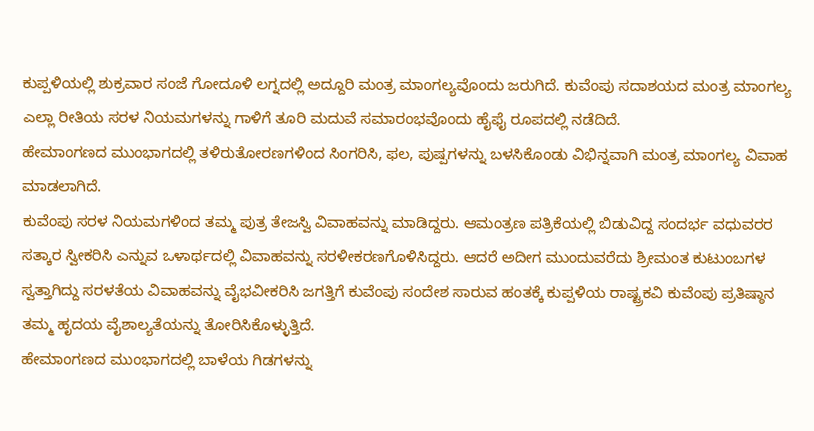ಕುಪ್ಪಳಿಯಲ್ಲಿ ಶುಕ್ರವಾರ ಸಂಜೆ ಗೋದೂಳಿ ಲಗ್ನದಲ್ಲಿ ಅದ್ದೂರಿ ಮಂತ್ರ ಮಾಂಗಲ್ಯವೊಂದು ಜರುಗಿದೆ. ಕುವೆಂಪು ಸದಾಶಯದ ಮಂತ್ರ ಮಾಂಗಲ್ಯ ಎಲ್ಲಾ ರೀತಿಯ ಸರಳ ನಿಯಮಗಳನ್ನು ಗಾಳಿಗೆ ತೂರಿ ಮದುವೆ ಸಮಾರಂಭವೊಂದು ಹೈಫೈ ರೂಪದಲ್ಲಿ ನಡೆದಿದೆ.
ಹೇಮಾಂಗಣದ ಮುಂಭಾಗದಲ್ಲಿ ತಳಿರುತೋರಣಗಳಿಂದ ಸಿಂಗರಿಸಿ, ಫಲ, ಪುಷ್ಪಗಳನ್ನು ಬಳಸಿಕೊಂಡು ವಿಭಿನ್ನವಾಗಿ ಮಂತ್ರ ಮಾಂಗಲ್ಯ ವಿವಾಹ ಮಾಡಲಾಗಿದೆ.
ಕುವೆಂಪು ಸರಳ ನಿಯಮಗಳಿಂದ ತಮ್ಮ ಪುತ್ರ ತೇಜಸ್ವಿ ವಿವಾಹವನ್ನು ಮಾಡಿದ್ದರು. ಆಮಂತ್ರಣ ಪತ್ರಿಕೆಯಲ್ಲಿ ಬಿಡುವಿದ್ದ ಸಂದರ್ಭ ವಧುವರರ ಸತ್ಕಾರ ಸ್ವೀಕರಿಸಿ ಎನ್ನುವ ಒಳಾರ್ಥದಲ್ಲಿ ವಿವಾಹವನ್ನು ಸರಳೀಕರಣಗೊಳಿಸಿದ್ದರು. ಆದರೆ ಅದೀಗ ಮುಂದುವರೆದು ಶ್ರೀಮಂತ ಕುಟುಂಬಗಳ ಸ್ವತ್ತಾಗಿದ್ದು ಸರಳತೆಯ ವಿವಾಹವನ್ನು ವೈಭವೀಕರಿಸಿ ಜಗತ್ತಿಗೆ ಕುವೆಂಪು ಸಂದೇಶ ಸಾರುವ ಹಂತಕ್ಕೆ ಕುಪ್ಪಳಿಯ ರಾಷ್ಟ್ರಕವಿ ಕುವೆಂಪು ಪ್ರತಿಷ್ಠಾನ ತಮ್ಮ ಹೃದಯ ವೈಶಾಲ್ಯತೆಯನ್ನು ತೋರಿಸಿಕೊಳ್ಳುತ್ತಿದೆ.
ಹೇಮಾಂಗಣದ ಮುಂಭಾಗದಲ್ಲಿ ಬಾಳೆಯ ಗಿಡಗಳನ್ನು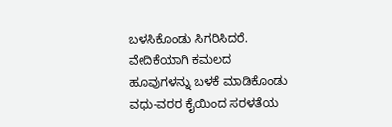ಬಳಸಿಕೊಂಡು ಸಿಗರಿಸಿದರೆ. ವೇದಿಕೆಯಾಗಿ ಕಮಲದ ಹೂವುಗಳನ್ನು ಬಳಕೆ ಮಾಡಿಕೊಂಡು ವಧು-ವರರ ಕೈಯಿಂದ ಸರಳತೆಯ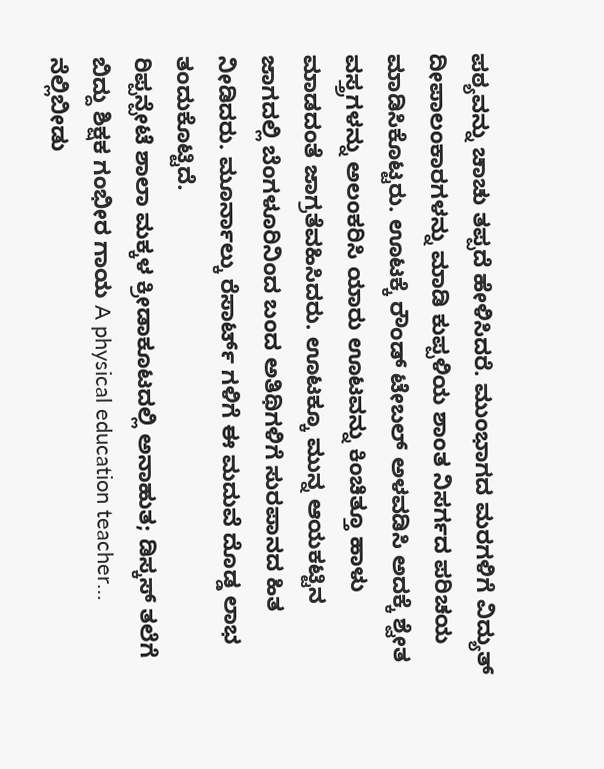ಪಠ್ಯವನ್ನು ಚಾಚು ತಪ್ಪದೆ ಹೇಳಿಸಿದರೆ. ಮುಂಭಾಗದ ಮರಗಳಿಗೆ ವಿದ್ಯುತ್ ದೀಪಾಲಂಕಾರಗಳನ್ನು ಮಾಡಿ ಕುಪ್ಪಳಿಯ ಶಾಂತ ನಿಸರ್ಗದ ಪರಿಚಯ ಮಾಡಿಸಿಕೊಟ್ಟರು. ಊಟಕ್ಕೆ ರೌಂಡ್ ಟೇಬಲ್ ಅಳವಡಿಸಿ ಅದಕ್ಕೆ ಶ್ವೇತ ವಸ್ತ್ರಗಳನ್ನು ಅಲಂಕರಿಸಿ ಯಾರು ಊಟವನ್ನು ಕಿಂಚಿತ್ತೂ ಹಾಳು ಮಾಡದಂತೆ ಜಾಗ್ರತೆವಹಿಸಿದರು. ಊಟಕ್ಕೂ ಮುನ್ನ ಆಯಕಟ್ಟಿನ ಜಾಗದಲ್ಲಿ ಬೆಂಗಳೂರಿನಿಂದ ಬಂದ ಅತಿಥಿಗಳಿಗೆ ಸುರಪಾನದ ಹಿತ ನೀಡಿದರು. ಮೂರ್ನಾಲ್ಕು ರೆಸಾರ್ಟ್ ಗಳಿಗೆ ಈ ಮದುವೆ ದೊಡ್ಡ ಲಾಭ ತಂದುಕೊಟ್ಟಿದೆ.
ರಿಪ್ಪನ್ಪೇಟೆ ಶಾಲಾ ಮಕ್ಕಳ ಕ್ರೀಡಾಕೂಟದಲ್ಲಿ ಅನಾಹುತ; ಡಿಸ್ಕಸ್ ತಲೆಗೆ ಬಿದ್ದು ಶಿಕ್ಷಕ ಗಂಭೀರ ಗಾಯ A physical education teacher…
ನೆಲ್ಲಿಬೀಡು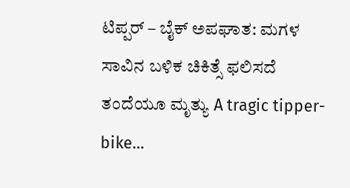ಟಿಪ್ಪರ್ – ಬೈಕ್ ಅಪಘಾತ: ಮಗಳ ಸಾವಿನ ಬಳಿಕ ಚಿಕಿತ್ಸೆ ಫಲಿಸದೆ ತಂದೆಯೂ ಮೃತ್ಯು A tragic tipper-bike…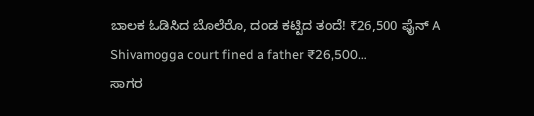ಬಾಲಕ ಓಡಿಸಿದ ಬೊಲೆರೊ, ದಂಡ ಕಟ್ಟಿದ ತಂದೆ! ₹26,500 ಫೈನ್ A Shivamogga court fined a father ₹26,500…
ಸಾಗರ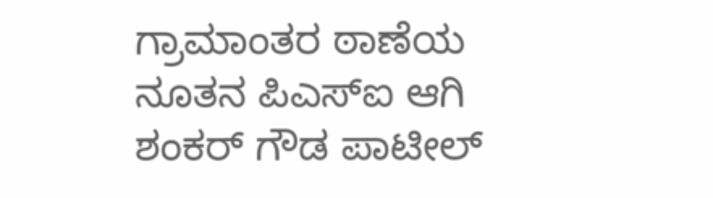ಗ್ರಾಮಾಂತರ ಠಾಣೆಯ ನೂತನ ಪಿಎಸ್ಐ ಆಗಿ ಶಂಕರ್ ಗೌಡ ಪಾಟೀಲ್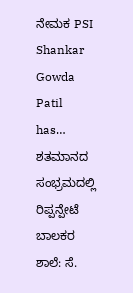ನೇಮಕ PSI Shankar Gowda Patil has…
ಶತಮಾನದ ಸಂಭ್ರಮದಲ್ಲಿ ರಿಪ್ಪನ್ಪೇಟೆ ಬಾಲಕರ ಶಾಲೆ: ಸೆ.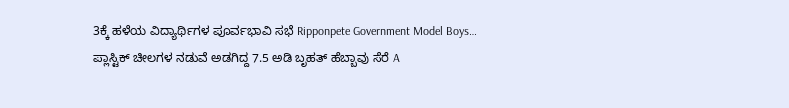3ಕ್ಕೆ ಹಳೆಯ ವಿದ್ಯಾರ್ಥಿಗಳ ಪೂರ್ವಭಾವಿ ಸಭೆ Ripponpete Government Model Boys…
ಪ್ಲಾಸ್ಟಿಕ್ ಚೀಲಗಳ ನಡುವೆ ಅಡಗಿದ್ದ 7.5 ಅಡಿ ಬೃಹತ್ ಹೆಬ್ಬಾವು ಸೆರೆ A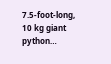7.5-foot-long, 10 kg giant python…